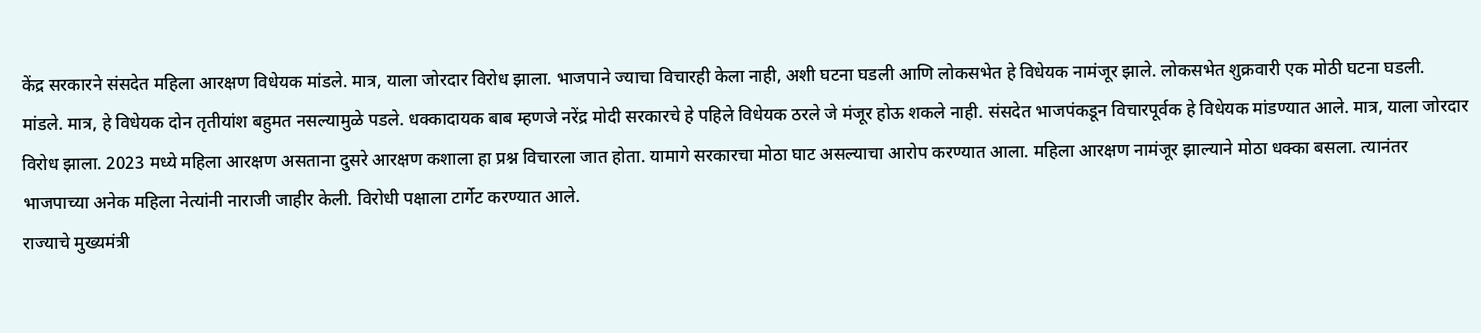केंद्र सरकारने संसदेत महिला आरक्षण विधेयक मांडले. मात्र, याला जोरदार विरोध झाला. भाजपाने ज्याचा विचारही केला नाही, अशी घटना घडली आणि लोकसभेत हे विधेयक नामंजूर झाले. लोकसभेत शुक्रवारी एक मोठी घटना घडली.
मांडले. मात्र, हे विधेयक दोन तृतीयांश बहुमत नसल्यामुळे पडले. धक्कादायक बाब म्हणजे नरेंद्र मोदी सरकारचे हे पहिले विधेयक ठरले जे मंजूर होऊ शकले नाही. संसदेत भाजपंकडून विचारपूर्वक हे विधेयक मांडण्यात आले. मात्र, याला जोरदार विरोध झाला. 2023 मध्ये महिला आरक्षण असताना दुसरे आरक्षण कशाला हा प्रश्न विचारला जात होता. यामागे सरकारचा मोठा घाट असल्याचा आरोप करण्यात आला. महिला आरक्षण नामंजूर झाल्याने मोठा धक्का बसला. त्यानंतर भाजपाच्या अनेक महिला नेत्यांनी नाराजी जाहीर केली. विरोधी पक्षाला टार्गेट करण्यात आले.
राज्याचे मुख्यमंत्री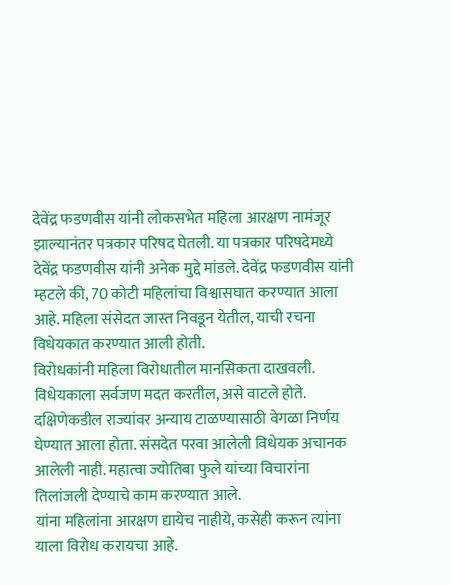देवेंद्र फडणवीस यांनी लोकसभेत महिला आरक्षण नामंजूर झाल्यानंतर पत्रकार परिषद घेतली. या पत्रकार परिषदेमध्ये देवेंद्र फडणवीस यांनी अनेक मुद्दे मांडले. देवेंद्र फडणवीस यांनी म्हटले की, 70 कोटी महिलांचा विश्वासघात करण्यात आला आहे. महिला संसेदत जास्त निवडून येतील, याची रचना विधेयकात करण्यात आली होती.
विरोधकांनी महिला विरोधातील मानसिकता दाखवली. विधेयकाला सर्वजण मदत करतील, असे वाटले होते. दक्षिणेकडील राज्यांवर अन्याय टाळण्यासाठी वेगळा निर्णय घेण्यात आला होता. संसदेत परवा आलेली विधेयक अचानक आलेली नाही. महात्वा ज्योतिबा फुले यांच्या विचारांना तिलांजली देण्याचे काम करण्यात आले.
यांना महिलांना आरक्षण द्यायेच नाहीये, कसेही करून त्यांना याला विरोध करायचा आहे.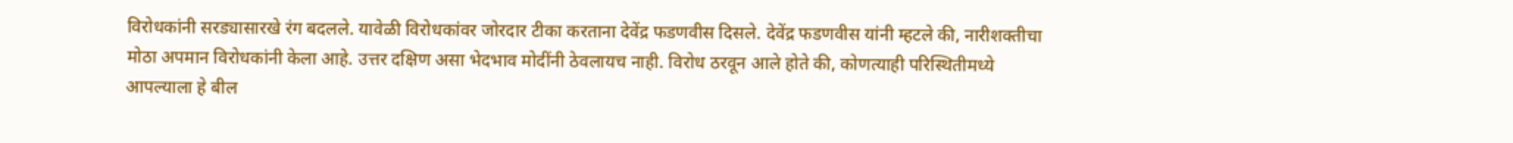विरोधकांनी सरड्यासारखे रंग बदलले. यावेळी विरोधकांवर जोरदार टीका करताना देवेंद्र फडणवीस दिसले. देवेंद्र फडणवीस यांनी म्हटले की, नारीशक्तीचा मोठा अपमान विरोधकांनी केला आहे. उत्तर दक्षिण असा भेदभाव मोदींनी ठेवलायच नाही. विरोध ठरवून आले होते की, कोणत्याही परिस्थितीमध्ये आपल्याला हे बील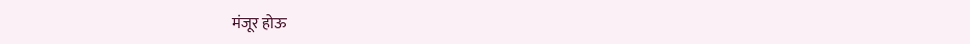मंजूर होऊ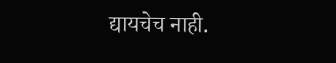द्यायचेच नाही.